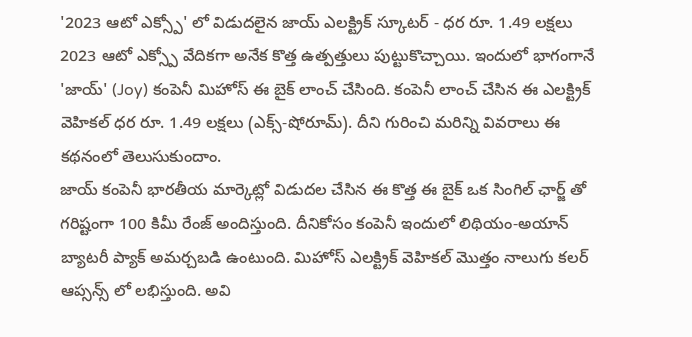'2023 ఆటో ఎక్స్పో' లో విడుదలైన జాయ్ ఎలక్ట్రిక్ స్కూటర్ - ధర రూ. 1.49 లక్షలు
2023 ఆటో ఎక్స్పో వేదికగా అనేక కొత్త ఉత్పత్తులు పుట్టుకొచ్చాయి. ఇందులో భాగంగానే 'జాయ్' (Joy) కంపెనీ మిహోస్ ఈ బైక్ లాంచ్ చేసింది. కంపెనీ లాంచ్ చేసిన ఈ ఎలక్ట్రిక్ వెహికల్ ధర రూ. 1.49 లక్షలు (ఎక్స్-షోరూమ్). దీని గురించి మరిన్ని వివరాలు ఈ కథనంలో తెలుసుకుందాం.
జాయ్ కంపెనీ భారతీయ మార్కెట్లో విడుదల చేసిన ఈ కొత్త ఈ బైక్ ఒక సింగిల్ ఛార్జ్ తో గరిష్టంగా 100 కిమీ రేంజ్ అందిస్తుంది. దీనికోసం కంపెనీ ఇందులో లిథియం-అయాన్ బ్యాటరీ ప్యాక్ అమర్చబడి ఉంటుంది. మిహోస్ ఎలక్ట్రిక్ వెహికల్ మొత్తం నాలుగు కలర్ ఆప్సన్స్ లో లభిస్తుంది. అవి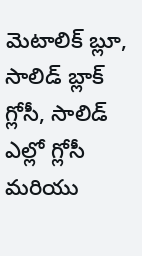మెటాలిక్ బ్లూ, సాలిడ్ బ్లాక్ గ్లోసీ, సాలిడ్ ఎల్లో గ్లోసీ మరియు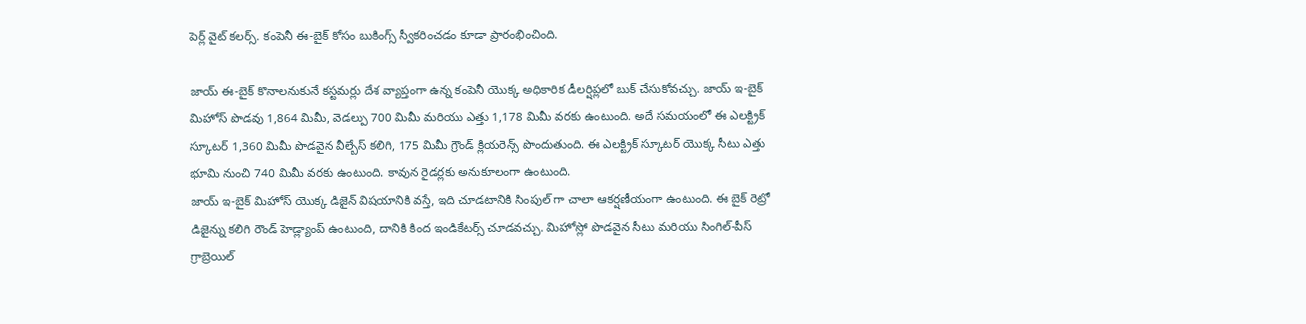పెర్ల్ వైట్ కలర్స్. కంపెనీ ఈ-బైక్ కోసం బుకింగ్స్ స్వీకరించడం కూడా ప్రారంభించింది.

జాయ్ ఈ-బైక్ కొనాలనుకునే కస్టమర్లు దేశ వ్యాప్తంగా ఉన్న కంపెనీ యొక్క అధికారిక డీలర్షిప్లలో బుక్ చేసుకోవచ్చు. జాయ్ ఇ-బైక్ మిహోస్ పొడవు 1,864 మిమీ, వెడల్పు 700 మిమీ మరియు ఎత్తు 1,178 మిమీ వరకు ఉంటుంది. అదే సమయంలో ఈ ఎలక్ట్రిక్ స్కూటర్ 1,360 మిమీ పొడవైన వీల్బేస్ కలిగి, 175 మిమీ గ్రౌండ్ క్లియరెన్స్ పొందుతుంది. ఈ ఎలక్ట్రిక్ స్కూటర్ యొక్క సీటు ఎత్తు భూమి నుంచి 740 మిమీ వరకు ఉంటుంది. కావున రైడర్లకు అనుకూలంగా ఉంటుంది.
జాయ్ ఇ-బైక్ మిహోస్ యొక్క డిజైన్ విషయానికి వస్తే, ఇది చూడటానికి సింపుల్ గా చాలా ఆకర్షణీయంగా ఉంటుంది. ఈ బైక్ రెట్రో డిజైన్ను కలిగి రౌండ్ హెడ్ల్యాంప్ ఉంటుంది, దానికి కింద ఇండికేటర్స్ చూడవచ్చు. మిహోస్లో పొడవైన సీటు మరియు సింగిల్-పీస్ గ్రాబ్రెయిల్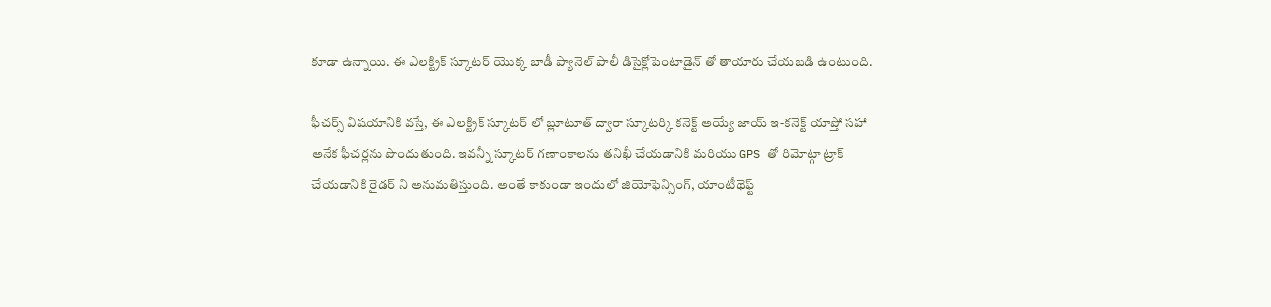కూడా ఉన్నాయి. ఈ ఎలక్ట్రిక్ స్కూటర్ యొక్క బాడీ ప్యానెల్ పాలీ డిసైక్లోపెంటాడైన్ తో తాయారు చేయబడి ఉంటుంది.

ఫీచర్స్ విషయానికి వస్తే, ఈ ఎలక్ట్రిక్ స్కూటర్ లో బ్లూటూత్ ద్వారా స్కూటర్కి కనెక్ట్ అయ్యే జాయ్ ఇ-కనెక్ట్ యాప్తో సహా అనేక ఫీచర్లను పొందుతుంది. ఇవన్నీ స్కూటర్ గణాంకాలను తనిఖీ చేయడానికి మరియు GPS తో రిమోట్గా ట్రాక్ చేయడానికి రైడర్ ని అనుమతిస్తుంది. అంతే కాకుండా ఇందులో జియోఫెన్సింగ్, యాంటీథెఫ్ట్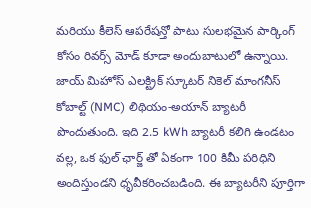మరియు కీలెస్ ఆపరేషన్తో పాటు సులభమైన పార్కింగ్ కోసం రివర్స్ మోడ్ కూడా అందుబాటులో ఉన్నాయి.
జాయ్ మిహోస్ ఎలక్ట్రిక్ స్కూటర్ నికెల్ మాంగనీస్ కోబాల్ట్ (NMC) లిథియం-అయాన్ బ్యాటరీ పొందుతుంది. ఇది 2.5 kWh బ్యాటరీ కలిగి ఉండటం వల్ల, ఒక ఫుల్ ఛార్జ్ తో ఏకంగా 100 కిమీ పరిధిని అందిస్తుండని ధృవీకరించబడింది. ఈ బ్యాటరీని పూర్తిగా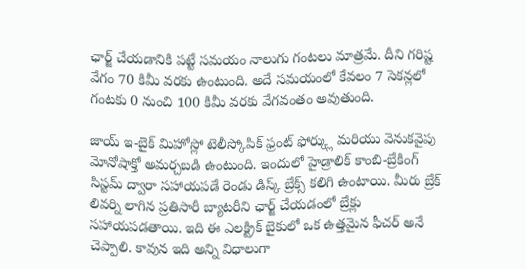ఛార్జ్ చేయడానికి పట్టే సమయం నాలుగు గంటలు మాత్రమే. దీని గరిష్ట వేగం 70 కిమీ వరకు ఉంటుంది. అదే సమయంలో కేవలం 7 సెకన్లలో గంటకు 0 నుంచి 100 కిమీ వరకు వేగవంతం అవుతుంది.

జాయ్ ఇ-బైక్ మిహోస్లో టెలీస్కోపిక్ ఫ్రంట్ ఫోర్క్లు మరియు వెనుకవైపు మోనోషాక్తో అమర్చబడి ఉంటుంది. ఇందులో హైడ్రాలిక్ కాంబి-బ్రేకింగ్ సిస్టమ్ ద్వారా సహాయపడే రెండు డిస్క్ బ్రేక్స్ కలిగి ఉంటాయి. మీరు బ్రేక్ లివర్ని లాగిన ప్రతిసారీ బ్యాటరీని ఛార్జ్ చేయడంలో బ్రేక్లు సహాయపడతాయి. ఇది ఈ ఎలక్ట్రిక్ బైకులో ఒక ఉత్తమైన ఫీచర్ అనే చెప్పాలి. కావున ఇది అన్ని విధాలుగా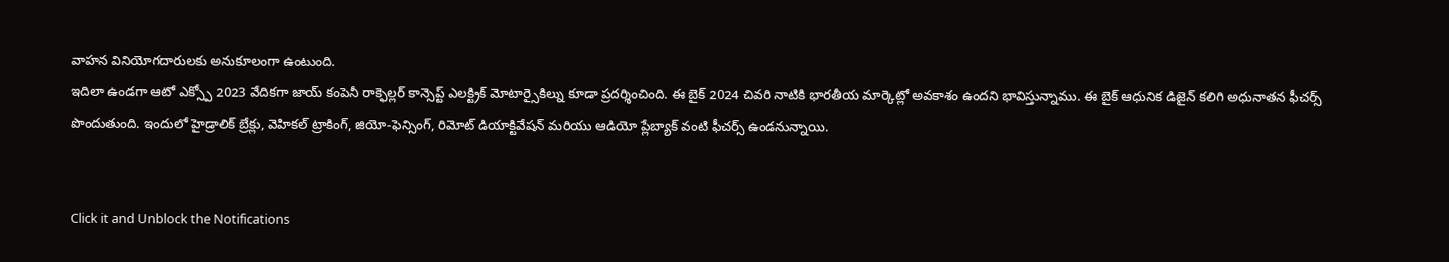వాహన వినియోగదారులకు అనుకూలంగా ఉంటుంది.
ఇదిలా ఉండగా ఆటో ఎక్స్పో 2023 వేదికగా జాయ్ కంపెనీ రాక్ఫెల్లర్ కాన్సెప్ట్ ఎలక్ట్రిక్ మోటార్సైకిల్ను కూడా ప్రదర్శించింది. ఈ బైక్ 2024 చివరి నాటికి భారతీయ మార్కెట్లో అవకాశం ఉందని భావిస్తున్నాము. ఈ బైక్ ఆధునిక డిజైన్ కలిగి అధునాతన ఫీచర్స్ పొందుతుంది. ఇందులో హైడ్రాలిక్ బ్రేక్లు, వెహికల్ ట్రాకింగ్, జియో-ఫెన్సింగ్, రిమోట్ డియాక్టివేషన్ మరియు ఆడియో ప్లేబ్యాక్ వంటి ఫీచర్స్ ఉండనున్నాయి.


Click it and Unblock the Notifications